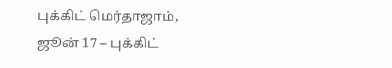புக்கிட் மெர்தாஜாம், ஜூன் 17 – புக்கிட்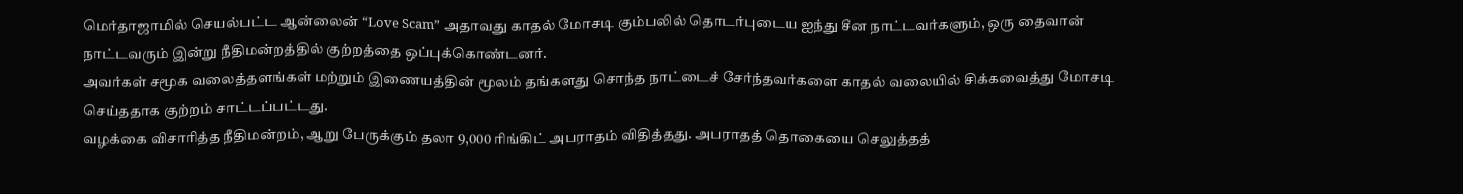மெர்தாஜாமில் செயல்பட்ட ஆன்லைன் “Love Scam” அதாவது காதல் மோசடி கும்பலில் தொடர்புடைய ஐந்து சீன நாட்டவர்களும், ஒரு தைவான் நாட்டவரும் இன்று நீதிமன்றத்தில் குற்றத்தை ஒப்புக்கொண்டனர்.
அவர்கள் சமூக வலைத்தளங்கள் மற்றும் இணையத்தின் மூலம் தங்களது சொந்த நாட்டைச் சேர்ந்தவர்களை காதல் வலையில் சிக்கவைத்து மோசடி செய்ததாக குற்றம் சாட்டப்பட்டது.
வழக்கை விசாரித்த நீதிமன்றம், ஆறு பேருக்கும் தலா 9,000 ரிங்கிட் அபராதம் விதித்தது. அபராதத் தொகையை செலுத்தத்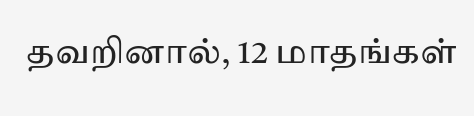தவறினால், 12 மாதங்கள்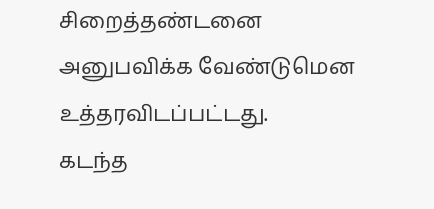சிறைத்தண்டனை அனுபவிக்க வேண்டுமென உத்தரவிடப்பட்டது.
கடந்த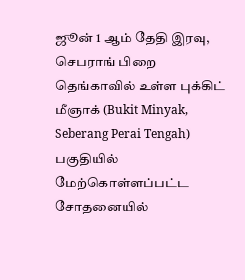ஜூன் 1 ஆம் தேதி இரவு, செபராங் பிறை தெங்காவில் உள்ள புக்கிட் மீஞாக் (Bukit Minyak, Seberang Perai Tengah) பகுதியில் மேற்கொள்ளப்பட்ட சோதனையில்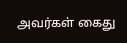அவர்கள் கைது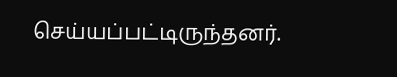செய்யப்பட்டிருந்தனர்.